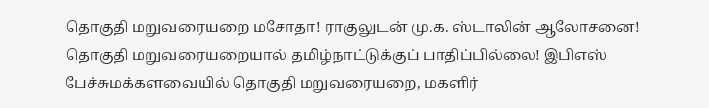தொகுதி மறுவரையறை மசோதா! ராகுலுடன் மு.க. ஸ்டாலின் ஆலோசனை! தொகுதி மறுவரையறையால் தமிழ்நாட்டுக்குப் பாதிப்பில்லை! இபிஎஸ் பேச்சுமக்களவையில் தொகுதி மறுவரையறை, மகளிர்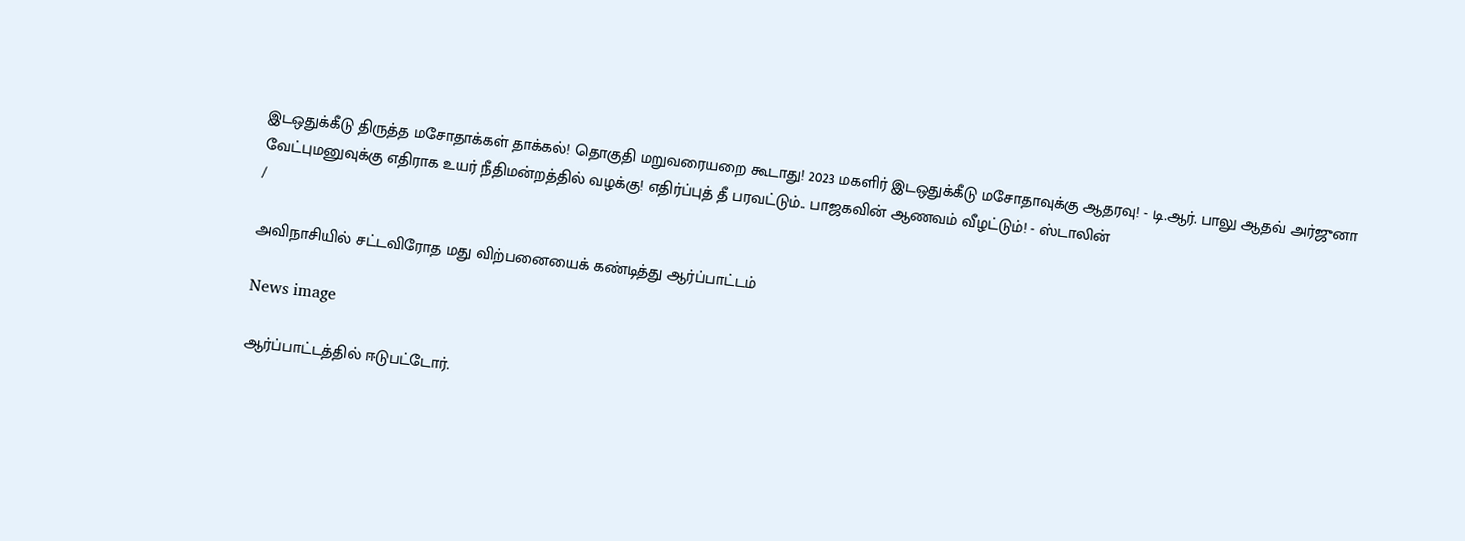இடஒதுக்கீடு திருத்த மசோதாக்கள் தாக்கல்! தொகுதி மறுவரையறை கூடாது! 2023 மகளிர் இடஒதுக்கீடு மசோதாவுக்கு ஆதரவு! - டி.ஆர். பாலு ஆதவ் அர்ஜுனா வேட்புமனுவுக்கு எதிராக உயர் நீதிமன்றத்தில் வழக்கு! எதிர்ப்புத் தீ பரவட்டும்.. பாஜகவின் ஆணவம் வீழட்டும்! - ஸ்டாலின்
/

அவிநாசியில் சட்டவிரோத மது விற்பனையைக் கண்டித்து ஆர்ப்பாட்டம்

News image

ஆர்ப்பாட்டத்தில் ஈடுபட்டோர்.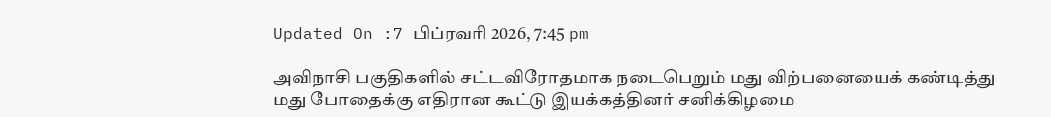Updated On :7 பிப்ரவரி 2026, 7:45 pm

அவிநாசி பகுதிகளில் சட்டவிரோதமாக நடைபெறும் மது விற்பனையைக் கண்டித்து மது போதைக்கு எதிரான கூட்டு இயக்கத்தினர் சனிக்கிழமை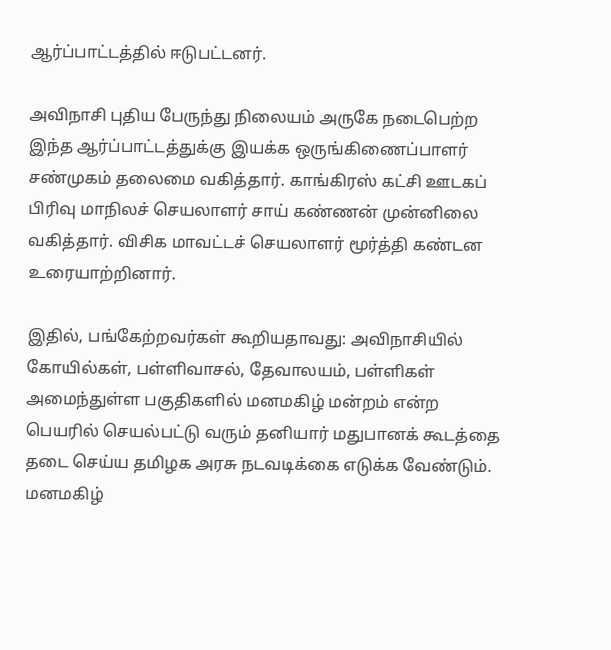ஆர்ப்பாட்டத்தில் ஈடுபட்டனர்.

அவிநாசி புதிய பேருந்து நிலையம் அருகே நடைபெற்ற இந்த ஆர்ப்பாட்டத்துக்கு இயக்க ஒருங்கிணைப்பாளர் சண்முகம் தலைமை வகித்தார். காங்கிரஸ் கட்சி ஊடகப் பிரிவு மாநிலச் செயலாளர் சாய் கண்ணன் முன்னிலை வகித்தார். விசிக மாவட்டச் செயலாளர் மூர்த்தி கண்டன உரையாற்றினார்.

இதில், பங்கேற்றவர்கள் கூறியதாவது: அவிநாசியில் கோயில்கள், பள்ளிவாசல், தேவாலயம், பள்ளிகள் அமைந்துள்ள பகுதிகளில் மனமகிழ் மன்றம் என்ற பெயரில் செயல்பட்டு வரும் தனியார் மதுபானக் கூடத்தை தடை செய்ய தமிழக அரசு நடவடிக்கை எடுக்க வேண்டும். மனமகிழ்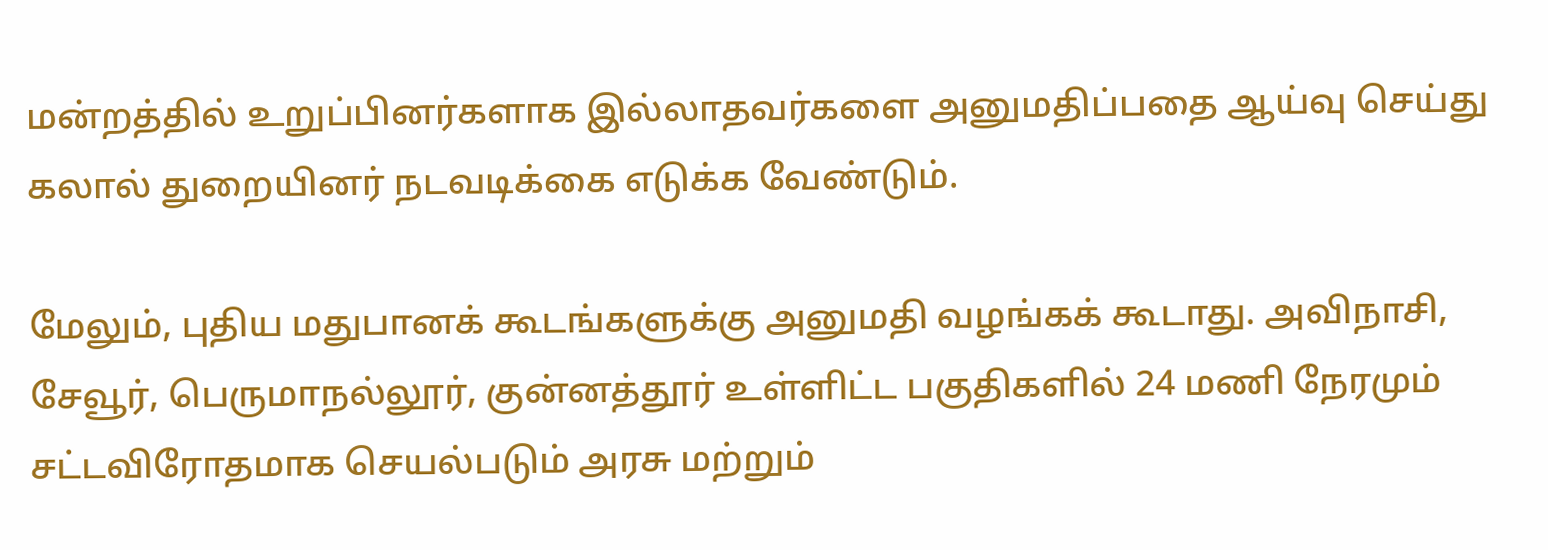மன்றத்தில் உறுப்பினர்களாக இல்லாதவர்களை அனுமதிப்பதை ஆய்வு செய்து கலால் துறையினர் நடவடிக்கை எடுக்க வேண்டும்.

மேலும், புதிய மதுபானக் கூடங்களுக்கு அனுமதி வழங்கக் கூடாது. அவிநாசி, சேவூர், பெருமாநல்லூர், குன்னத்தூர் உள்ளிட்ட பகுதிகளில் 24 மணி நேரமும் சட்டவிரோதமாக செயல்படும் அரசு மற்றும்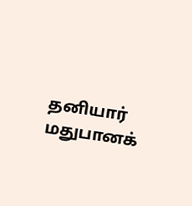தனியார் மதுபானக்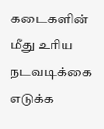கடைகளின் மீது உரிய நடவடிக்கை எடுக்க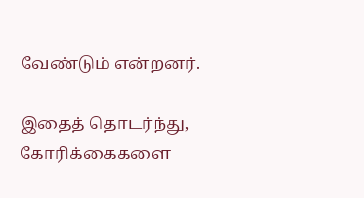வேண்டும் என்றனர்.

இதைத் தொடர்ந்து, கோரிக்கைகளை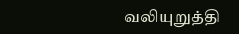வலியுறுத்தி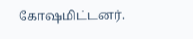கோஷமிட்டனர்.